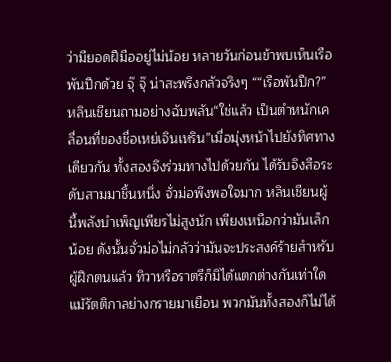ว่ามียอดฝีมืออยู่ไม่น้อย หลายวันก่อนข้าพบเห็นเรือพันปีกด้วย จุ๊ จุ๊ น่าสะพรึงกลัวจริงๆ ““เรือพันปีก?” หลินเชียนถามอย่างฉับพลัน“ใช่แล้ว เป็นตำหนักเคลื่อนที่ของชื่อเหย่เจินเหริน”เมื่อมุ่งหน้าไปยังทิศทางเดียวกัน ทั้งสองจึงร่วมทางไปด้วยกัน ได้รับจิงสือระดับสามมาชิ้นหนึ่ง จั่วม่อพึงพอใจมาก หลินเชียนผู้นี้พลังบำเพ็ญเพียรไม่สูงนัก เพียงเหนือกว่ามันเล็กน้อย ดังนั้นจั่วม่อไม่กลัวว่ามันจะประสงค์ร้ายสำหรับผู้ฝึกตนแล้ว ทิวาหรือราตรีก็มิได้แตกต่างกันเท่าใด แม้รัตติกาลย่างกรายมาเยือน พวกมันทั้งสองก็ไม่ได้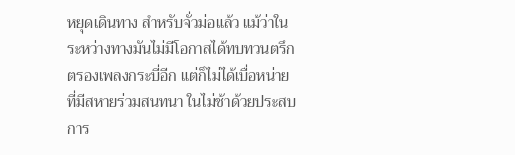หยุดเดินทาง สำหรับจั่วม่อแล้ว แม้ว่าในระหว่างทางมันไม่มีโอกาสได้ทบทวนตรึกตรองเพลงกระบี่อีก แต่ก็ไม่ได้เบื่อหน่ายที่มีสหายร่วมสนทนา ในไม่ช้าด้วยประสบการ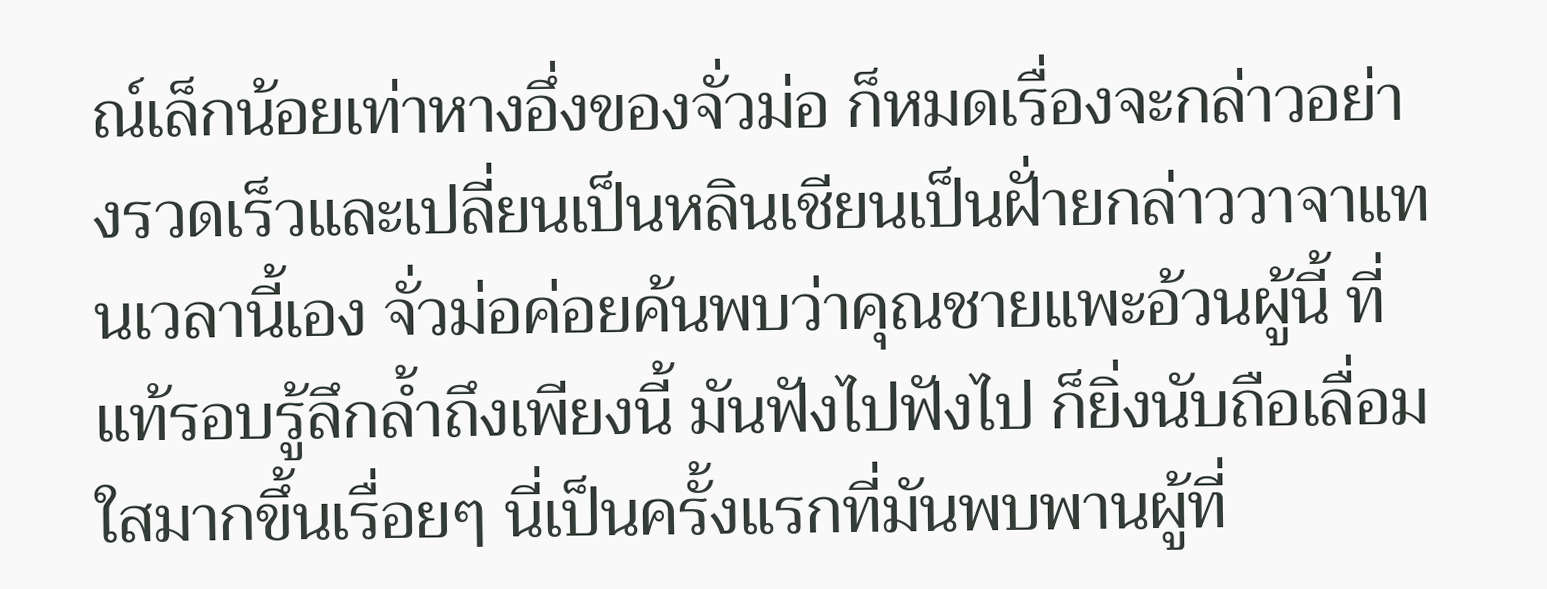ณ์เล็กน้อยเท่าหางอึ่งของจั่วม่อ ก็หมดเรื่องจะกล่าวอย่างรวดเร็วและเปลี่ยนเป็นหลินเชียนเป็นฝั่ายกล่าววาจาแทนเวลานี้เอง จั่วม่อค่อยค้นพบว่าคุณชายแพะอ้วนผู้นี้ ที่แท้รอบรู้ลึกล้ำถึงเพียงนี้ มันฟังไปฟังไป ก็ยิ่งนับถือเลื่อมใสมากขึ้นเรื่อยๆ นี่เป็นครั้งแรกที่มันพบพานผู้ที่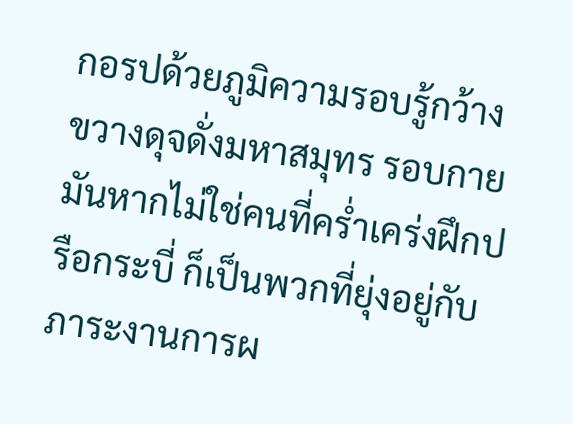กอรปด้วยภูมิความรอบรู้กว้างขวางดุจดั่งมหาสมุทร รอบกายมันหากไม่ใช่คนที่คร่ำเคร่งฝึกปรือกระบี่ ก็เป็นพวกที่ยุ่งอยู่กับภาระงานการผ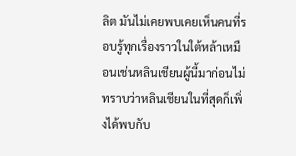ลิต มันไม่เคยพบเคยเห็นคนที่รอบรู้ทุกเรื่องราวในใต้หล้าเหมือนเช่นหลินเชียนผู้นี้มาก่อนไม่ทราบว่าหลินเชียนในที่สุดก็เพิ่งได้พบกับ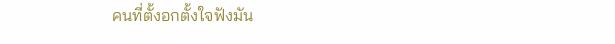คนที่ตั้งอกตั้งใจฟังมัน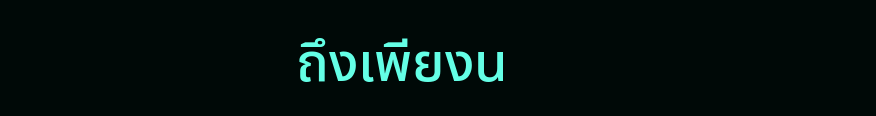ถึงเพียงน